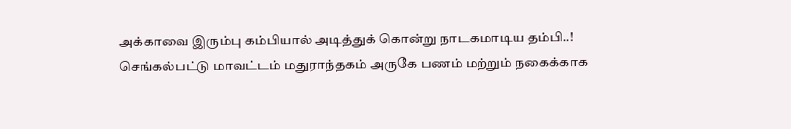அக்காவை இரும்பு கம்பியால் அடித்துக் கொன்று நாடகமாடிய தம்பி..!
செங்கல்பட்டு மாவட்டம் மதுராந்தகம் அருகே பணம் மற்றும் நகைக்காக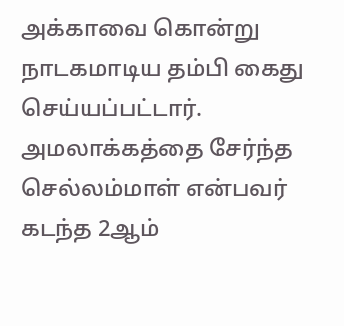அக்காவை கொன்று நாடகமாடிய தம்பி கைது செய்யப்பட்டார். அமலாக்கத்தை சேர்ந்த செல்லம்மாள் என்பவர் கடந்த 2ஆம்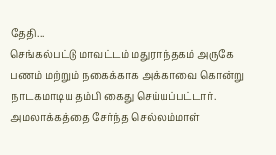தேதி...
செங்கல்பட்டு மாவட்டம் மதுராந்தகம் அருகே பணம் மற்றும் நகைக்காக அக்காவை கொன்று நாடகமாடிய தம்பி கைது செய்யப்பட்டார். அமலாக்கத்தை சேர்ந்த செல்லம்மாள்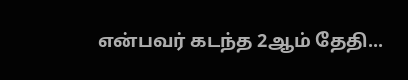என்பவர் கடந்த 2ஆம் தேதி...